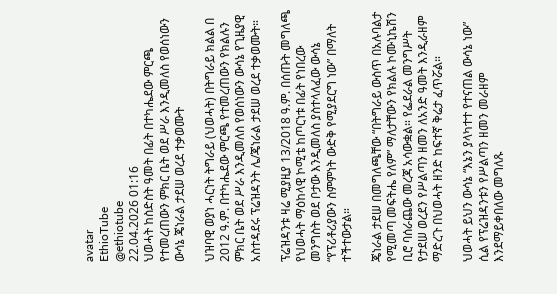avatar
EthioTube
@ethiotube
22.04.2026 01:16
ህወሓት ከስድስት ዓመት በፊት በተካሔደው ምርጫ የተመረጠውን ምክር ቤት ወደ ሥራ እንዲመለስ የወሰነውን ውሳኔ ጄነራል ታደሠ ወረደ ተቃወሙት

ህዝባዊ ወያነ ሓርነት ትግራይ (ህወሓት) በትግራይ ክልል በ 2012 ዓ.ም. በተካሔደው ምርጫ የተመረጠውን የክልሉን ምክር ቤት ወደ ሥራ እንዲመለስ የወሰነውን ውሳኔ የጊዜያዊ አስተዳደሩ ፕሬዝዳንት ሌ/ጄነራል ታደሠ ወረደ ተቃወሙት።

ፕሬዝዳንቱ ዛሬ ሚያዚያ 13/2018 ዓ.ም. በሰጡት መግለጫ የህወሓት ማዕከላዊ ኮሚቴ ከጦርነቱ በፊት የነበረው መንግስት ወደ ቦታው እንዲመለስ ያስተላለፈው ውሳኔ “የፕሪቶሪያውን ስምምነት ውድቅ የሚያደርግ ነው” በማለት ተችተውታል።

ጄነራል ታደሠ በመግለጫቸው “በትግራይ ውስጥ በአሉባልታ የሚመጣ መፍትሔ የለም” ማለታቸውን የክልሉ ኮሙኒኬሽን ቢሮ ባሰራጨው መረጃ አሳውቋል። የፌደራል መንግሥት የታደሠ ወረደን የሥልጣን ዘመን ለአንድ ዓመት እንዲራዘም ማድረጉ በህወሓት ዘንድ ከፍተኛ ቅሬታ ፈጥሯል።

ህወሓት ይህን ውሳኔ “እኔን ያላካተተ የተናጠል ውሳኔ ነው” ሲል የፕሬዝዳንቱን የሥልጣን ዘመን መራዘም እንደማይቀበለው መግለጹ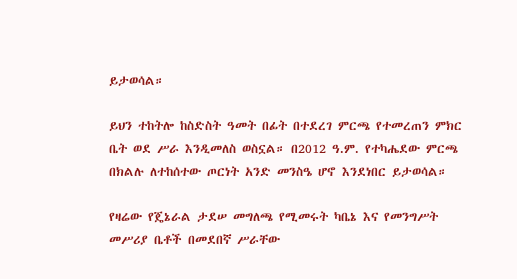ይታወሳል።

ይህን ተከትሎ ከስድስት ዓመት በፊት በተደረገ ምርጫ የተመረጠን ምክር ቤት ወደ ሥራ እንዲመለስ ወስኗል። በ2012 ዓ.ም. የተካሔደው ምርጫ በክልሉ ለተከሰተው ጦርነት አንድ መንስዔ ሆኖ እንደነበር ይታወሳል።

የዛሬው የጄኔራል ታደሠ መግለጫ የሚመሩት ካቤኔ እና የመንግሥት መሥሪያ ቤቶች በመደበኛ ሥራቸው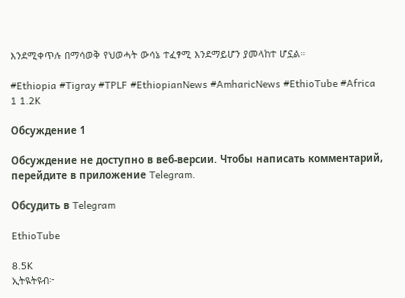እንደሚቀጥሉ በማሳወቅ የህወሓት ውሳኔ ተፈፃሚ እንደማይሆን ያመላከተ ሆኗል።

#Ethiopia #Tigray #TPLF #EthiopianNews #AmharicNews #EthioTube #Africa
1 1.2K

Обсуждение 1

Обсуждение не доступно в веб-версии. Чтобы написать комментарий, перейдите в приложение Telegram.

Обсудить в Telegram

EthioTube

8.5K
ኢትዪትዩብ፦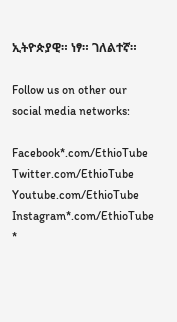ኢትዮጵያዊ። ነፃ። ገለልተኛ።

Follow us on other our social media networks:

Facebook*.com/EthioTube
Twitter.com/EthioTube
Youtube.com/EthioTube
Instagram*.com/EthioTube
*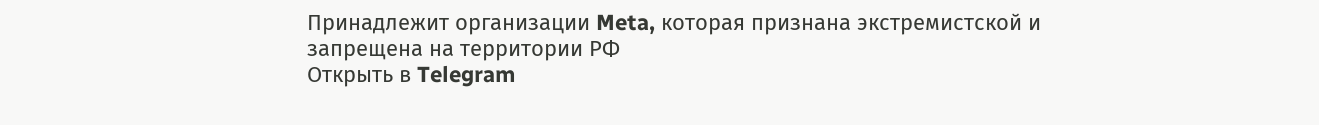Принадлежит организации Meta, которая признана экстремистской и запрещена на территории РФ
Открыть в Telegram